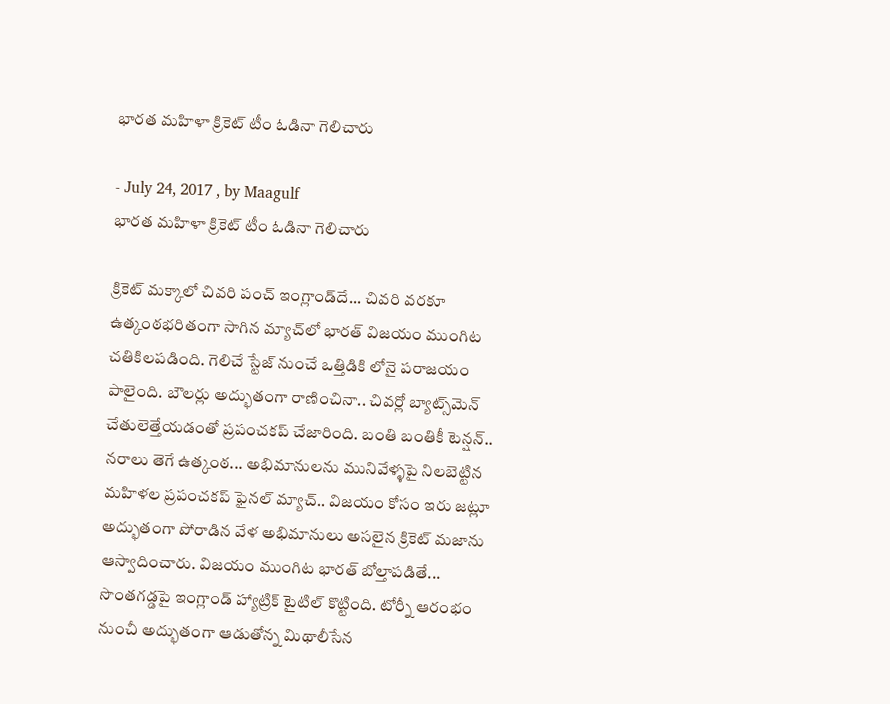భారత మహిళా క్రికెట్ టీం ఓడినా గెలిచారు

- July 24, 2017 , by Maagulf
భారత మహిళా క్రికెట్ టీం ఓడినా గెలిచారు

క్రికెట్ మక్కాలో చివరి పంచ్‌ ఇంగ్లాండ్‌దే... చివరి వరకూ ఉత్కంఠభరితంగా సాగిన మ్యాచ్‌లో భారత్ విజయం ముంగిట చతికిలపడింది. గెలిచే స్టేజ్‌ నుంచే ఒత్తిడికి లోనై పరాజయం పాలైంది. బౌలర్లు అద్భుతంగా రాణించినా.. చివర్లో బ్యాట్స్‌మెన్ చేతులెత్తేయడంతో ప్రపంచకప్‌ చేజారింది. బంతి బంతికీ టెన్షన్‌.. నరాలు తెగే ఉత్కంఠ... అభిమానులను మునివేళ్ళపై నిలబెట్టిన మహిళల ప్రపంచకప్‌ ఫైనల్ మ్యాచ్‌.. విజయం కోసం ఇరు జట్లూ అద్భుతంగా పోరాడిన వేళ అభిమానులు అసలైన క్రికెట్ మజాను ఆస్వాదించారు. విజయం ముంగిట భారత్ బోల్తాపడితే... సొంతగడ్డపై ఇంగ్లాండ్‌ హ్యాట్రిక్ టైటిల్ కొట్టింది. టోర్నీ ఆరంభం నుంచీ అద్భుతంగా ఆడుతోన్న మిథాలీసేన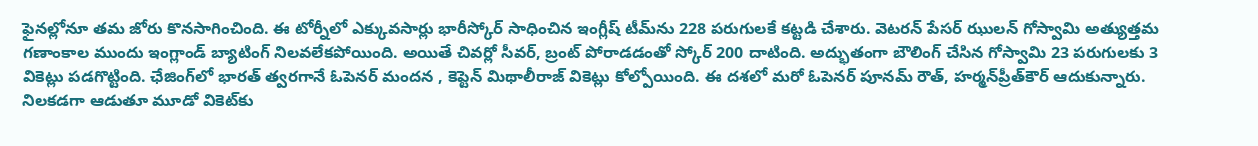ఫైనల్లోనూ తమ జోరు కొనసాగించింది. ఈ టోర్నీలో ఎక్కువసార్లు భారీస్కోర్ సాధించిన ఇంగ్లీష్ టీమ్‌ను 228 పరుగులకే కట్టడి చేశారు. వెటరన్ పేసర్ ఝులన్ గోస్వామి అత్యుత్తమ గణాంకాల ముందు ఇంగ్లాండ్ బ్యాటింగ్ నిలవలేకపోయింది. అయితే చివర్లో సీవర్, బ్రంట్ పోరాడడంతో స్కోర్ 200 దాటింది. అద్భుతంగా బౌలింగ్ చేసిన గోస్వామి 23 పరుగులకు 3 వికెట్లు పడగొట్టింది. ఛేజింగ్‌లో భారత్ త్వరగానే ఓపెనర్ మందన , కెప్టెన్ మిథాలీరాజ్ వికెట్లు కోల్పోయింది. ఈ దశలో మరో ఓపెనర్ పూనమ్ రౌత్, హర్మన్‌ప్రీత్‌కౌర్ ఆదుకున్నారు. నిలకడగా ఆడుతూ మూడో వికెట్‌కు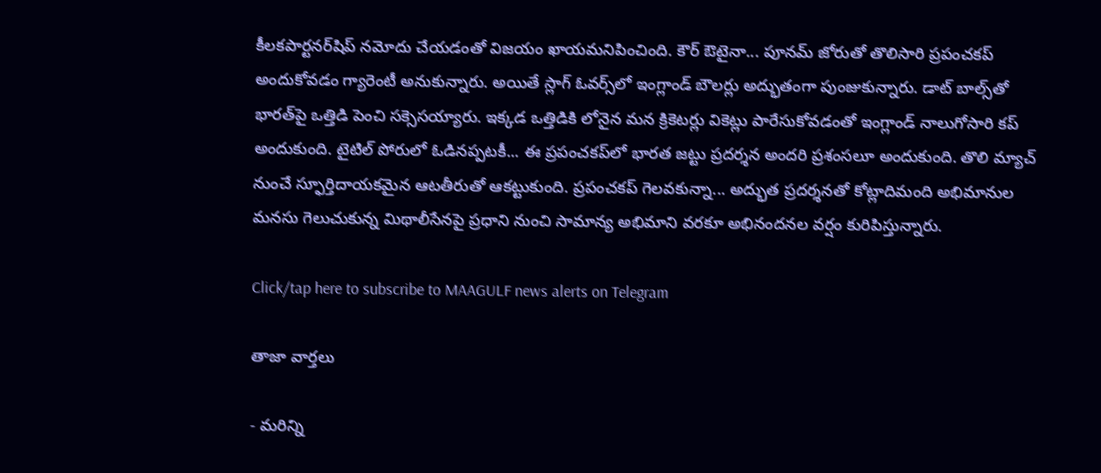కీలకపార్టనర్‌షిప్ నమోదు చేయడంతో విజయం ఖాయమనిపించింది. కౌర్ ఔటైనా... పూనమ్ జోరుతో తొలిసారి ప్రపంచకప్ అందుకోవడం గ్యారెంటీ అనుకున్నారు. అయితే స్లాగ్ ఓవర్స్‌లో ఇంగ్లాండ్ బౌలర్లు అద్భుతంగా పుంజుకున్నారు. డాట్ బాల్స్‌తో భారత్‌పై ఒత్తిడి పెంచి సక్సెసయ్యారు. ఇక్కడ ఒత్తిడికి లోనైన మన క్రికెటర్లు వికెట్లు పారేసుకోవడంతో ఇంగ్లాండ్ నాలుగోసారి కప్ అందుకుంది. టైటిల్ పోరులో ఓడినప్పటకీ... ఈ ప్రపంచకప్‌లో భారత జట్టు ప్రదర్శన అందరి ప్రశంసలూ అందుకుంది. తొలి మ్యాచ్ నుంచే స్ఫూర్తిదాయకమైన ఆటతీరుతో ఆకట్టుకుంది. ప్రపంచకప్ గెలవకున్నా... అద్భుత ప్రదర్శనతో కోట్లాదిమంది అభిమానుల మనసు గెలుచుకున్న మిథాలీసేనపై ప్రధాని నుంచి సామాన్య అభిమాని వరకూ అభినందనల వర్షం కురిపిస్తున్నారు.

Click/tap here to subscribe to MAAGULF news alerts on Telegram

తాజా వార్తలు

- మరిన్ని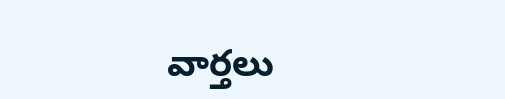వార్తలు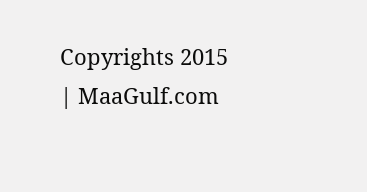Copyrights 2015 | MaaGulf.com